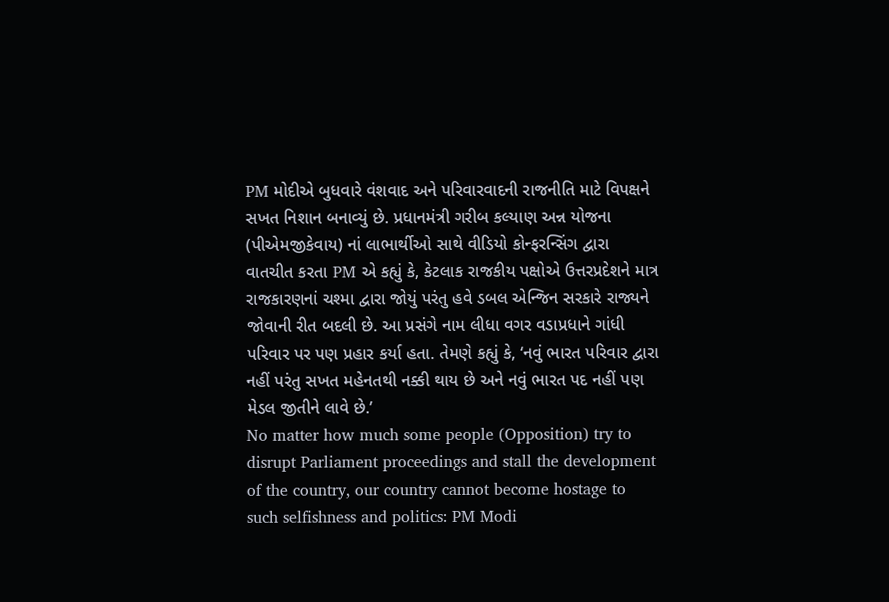PM મોદીએ બુધવારે વંશવાદ અને પરિવારવાદની રાજનીતિ માટે વિપક્ષને સખત નિશાન બનાવ્યું છે. પ્રધાનમંત્રી ગરીબ કલ્યાણ અન્ન યોજના (પીએમજીકેવાય) નાં લાભાર્થીઓ સાથે વીડિયો કોન્ફરન્સિંગ દ્વારા વાતચીત કરતા PM એ કહ્યું કે, કેટલાક રાજકીય પક્ષોએ ઉત્તરપ્રદેશને માત્ર રાજકારણનાં ચશ્મા દ્વારા જોયું પરંતુ હવે ડબલ એન્જિન સરકારે રાજ્યને જોવાની રીત બદલી છે. આ પ્રસંગે નામ લીધા વગર વડાપ્રધાને ગાંધી પરિવાર પર પણ પ્રહાર કર્યા હતા. તેમણે કહ્યું કે, ‘નવું ભારત પરિવાર દ્વારા નહીં પરંતુ સખત મહેનતથી નક્કી થાય છે અને નવું ભારત પદ નહીં પણ મેડલ જીતીને લાવે છે.’
No matter how much some people (Opposition) try to disrupt Parliament proceedings and stall the development of the country, our country cannot become hostage to such selfishness and politics: PM Modi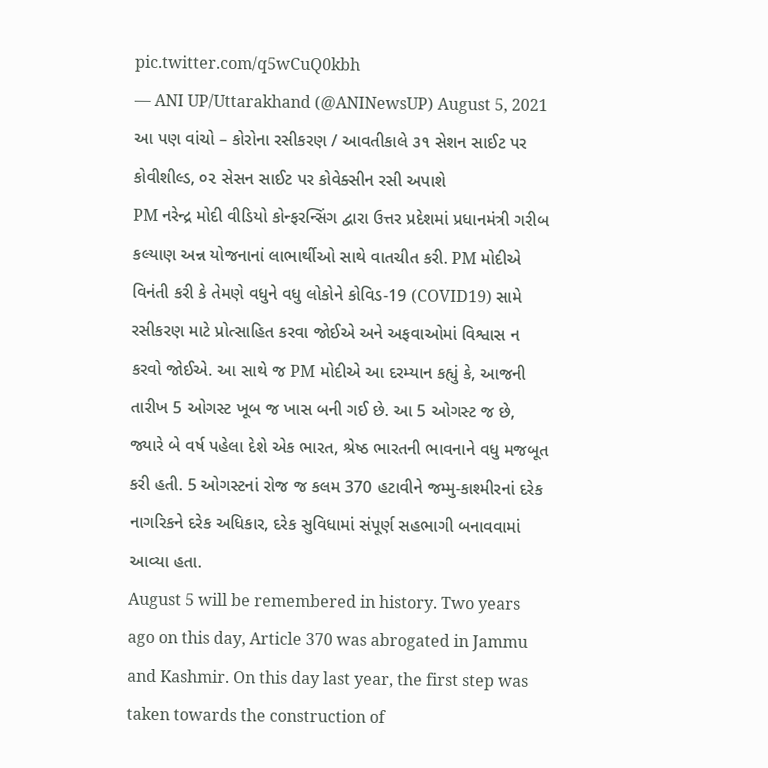pic.twitter.com/q5wCuQ0kbh
— ANI UP/Uttarakhand (@ANINewsUP) August 5, 2021
આ પણ વાંચો – કોરોના રસીકરણ / આવતીકાલે ૩૧ સેશન સાઈટ પર કોવીશીલ્ડ, ૦૨ સેસન સાઈટ પર કોવેક્સીન રસી અપાશે
PM નરેન્દ્ર મોદી વીડિયો કોન્ફરન્સિંગ દ્વારા ઉત્તર પ્રદેશમાં પ્રધાનમંત્રી ગરીબ કલ્યાણ અન્ન યોજનાનાં લાભાર્થીઓ સાથે વાતચીત કરી. PM મોદીએ વિનંતી કરી કે તેમણે વધુને વધુ લોકોને કોવિડ-19 (COVID19) સામે રસીકરણ માટે પ્રોત્સાહિત કરવા જોઈએ અને અફવાઓમાં વિશ્વાસ ન કરવો જોઈએ. આ સાથે જ PM મોદીએ આ દરમ્યાન કહ્યું કે, આજની તારીખ 5 ઓગસ્ટ ખૂબ જ ખાસ બની ગઈ છે. આ 5 ઓગસ્ટ જ છે, જ્યારે બે વર્ષ પહેલા દેશે એક ભારત, શ્રેષ્ઠ ભારતની ભાવનાને વધુ મજબૂત કરી હતી. 5 ઓગસ્ટનાં રોજ જ કલમ 370 હટાવીને જમ્મુ-કાશ્મીરનાં દરેક નાગરિકને દરેક અધિકાર, દરેક સુવિધામાં સંપૂર્ણ સહભાગી બનાવવામાં આવ્યા હતા.
August 5 will be remembered in history. Two years ago on this day, Article 370 was abrogated in Jammu and Kashmir. On this day last year, the first step was taken towards the construction of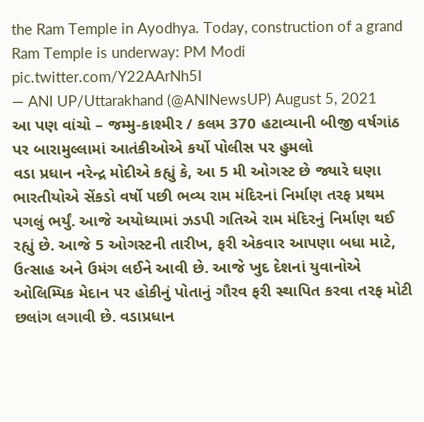the Ram Temple in Ayodhya. Today, construction of a grand Ram Temple is underway: PM Modi pic.twitter.com/Y22AArNh5I
— ANI UP/Uttarakhand (@ANINewsUP) August 5, 2021
આ પણ વાંચો – જમ્મુ-કાશ્મીર / કલમ 370 હટાવ્યાની બીજી વર્ષગાંઠ પર બારામુલ્લામાં આતંકીઓએ કર્યો પોલીસ પર હુમલો
વડા પ્રધાન નરેન્દ્ર મોદીએ કહ્યું કે, આ 5 મી ઓગસ્ટ છે જ્યારે ઘણા ભારતીયોએ સેંકડો વર્ષો પછી ભવ્ય રામ મંદિરનાં નિર્માણ તરફ પ્રથમ પગલું ભર્યું. આજે અયોધ્યામાં ઝડપી ગતિએ રામ મંદિરનું નિર્માણ થઈ રહ્યું છે. આજે 5 ઓગસ્ટની તારીખ, ફરી એકવાર આપણા બધા માટે, ઉત્સાહ અને ઉમંગ લઈને આવી છે. આજે ખુદ દેશનાં યુવાનોએ ઓલિમ્પિક મેદાન પર હોકીનું પોતાનું ગૌરવ ફરી સ્થાપિત કરવા તરફ મોટી છલાંગ લગાવી છે. વડાપ્રધાન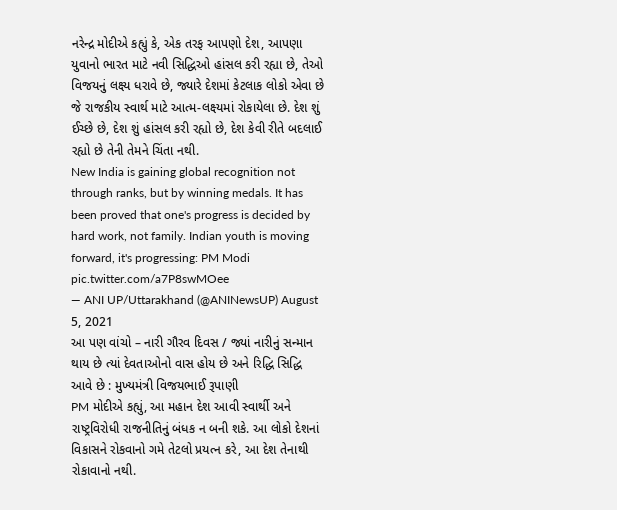નરેન્દ્ર મોદીએ કહ્યું કે, એક તરફ આપણો દેશ, આપણા યુવાનો ભારત માટે નવી સિદ્ધિઓ હાંસલ કરી રહ્યા છે, તેઓ વિજયનું લક્ષ્ય ધરાવે છે, જ્યારે દેશમાં કેટલાક લોકો એવા છે જે રાજકીય સ્વાર્થ માટે આત્મ-લક્ષ્યમાં રોકાયેલા છે. દેશ શું ઈચ્છે છે, દેશ શું હાંસલ કરી રહ્યો છે, દેશ કેવી રીતે બદલાઈ રહ્યો છે તેની તેમને ચિંતા નથી.
New India is gaining global recognition not through ranks, but by winning medals. It has been proved that one's progress is decided by hard work, not family. Indian youth is moving forward, it's progressing: PM Modi pic.twitter.com/a7P8swMOee
— ANI UP/Uttarakhand (@ANINewsUP) August 5, 2021
આ પણ વાંચો – નારી ગૌરવ દિવસ / જ્યાં નારીનું સન્માન થાય છે ત્યાં દેવતાઓનો વાસ હોય છે અને રિદ્ધિ સિદ્ધિ આવે છે : મુખ્યમંત્રી વિજયભાઈ રૂપાણી
PM મોદીએ કહ્યું, આ મહાન દેશ આવી સ્વાર્થી અને રાષ્ટ્રવિરોધી રાજનીતિનું બંધક ન બની શકે. આ લોકો દેશનાં વિકાસને રોકવાનો ગમે તેટલો પ્રયત્ન કરે, આ દેશ તેનાથી રોકાવાનો નથી.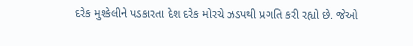દરેક મુશ્કેલીને પડકારતા દેશ દરેક મોરચે ઝડપથી પ્રગતિ કરી રહ્યો છે. જેઓ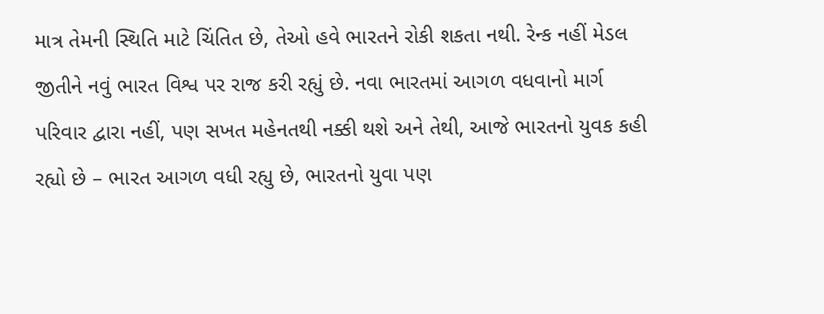માત્ર તેમની સ્થિતિ માટે ચિંતિત છે, તેઓ હવે ભારતને રોકી શકતા નથી. રેન્ક નહીં મેડલ જીતીને નવું ભારત વિશ્વ પર રાજ કરી રહ્યું છે. નવા ભારતમાં આગળ વધવાનો માર્ગ પરિવાર દ્વારા નહીં, પણ સખત મહેનતથી નક્કી થશે અને તેથી, આજે ભારતનો યુવક કહી રહ્યો છે – ભારત આગળ વધી રહ્યુ છે, ભારતનો યુવા પણ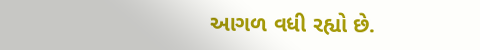આગળ વધી રહ્યો છે.